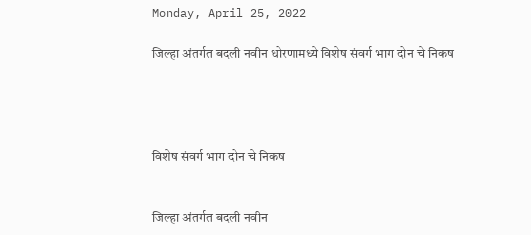Monday, April 25, 2022

जिल्हा अंतर्गत बदली नवीन धोरणामध्ये विशेष संवर्ग भाग दोन चे निकष




विशेष संवर्ग भाग दोन चे निकष


जिल्हा अंतर्गत बदली नवीन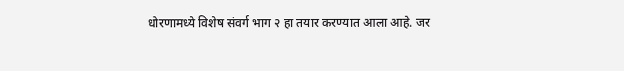धोरणामध्ये विशेष संवर्ग भाग २ हा तयार करण्यात आला आहे. जर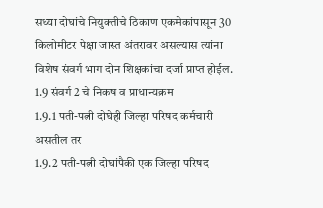सध्या दोघांचे नियुक्तीचे ठिकाण एकमेकांपासून 30 किलोमीटर पेक्षा जास्त अंतरावर असल्यास त्यांना विशेष संवर्ग भाग दोन शिक्षकांचा दर्जा प्राप्त होईल.
1.9 संवर्ग 2 चे निकष व प्राधान्यक्रम
1.9.1 पती-पत्नी दोघेही जिल्हा परिषद कर्मचारी
असतील तर
1.9.2 पती-पत्नी दोघांपैकी एक जिल्हा परिषद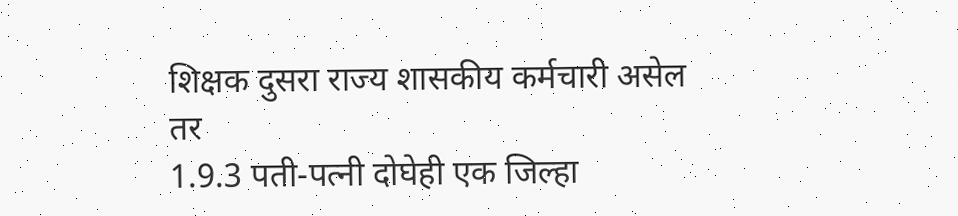शिक्षक दुसरा राज्य शासकीय कर्मचारी असेल तर
1.9.3 पती-पत्नी दोघेही एक जिल्हा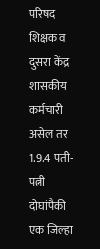परिषद शिक्षक व दुसरा केंद्र शासकीय कर्मचारी असेल तर 1.9.4 पती-पत्नी दोघांपैकी एक जिल्हा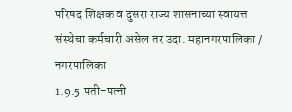परिषद शिक्षक व दुसरा राज्य शासनाच्या स्वायत्त संस्थेचा कर्मचारी असेल तर उदा. महानगरपालिका / नगरपालिका
1.9.5 पती-पत्नी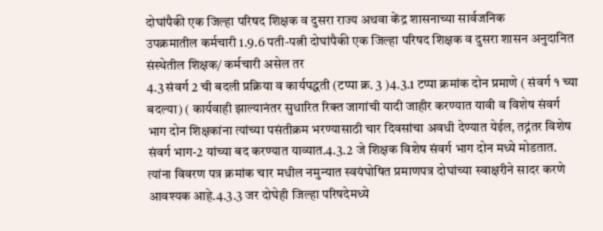दोघांपैकी एक जिल्हा परिषद शिक्षक व दुसरा राज्य अथवा केंद्र शासनाच्या सार्वजनिक
उपक्रमातील कर्मचारी 1.9.6 पती-पत्नी दोघांपैकी एक जिल्हा परिषद शिक्षक व दुसरा शासन अनुदानित संस्थेतील शिक्षक/ कर्मचारी असेल तर
4.3 संवर्ग 2 ची बदली प्रक्रिया व कार्यपद्धती (टप्पा क्र. 3 )4.3.1 टप्पा क्रमांक दोन प्रमाणे ( संवर्ग १ च्या बदल्या) ( कार्यवाही झाल्यानंतर सुधारित रिक्त जागांची यादी जाहीर करण्यात यावी व विशेष संवर्ग भाग दोन शिक्षकांना त्यांच्या पसंतीक्रम भरण्यासाठी चार दिवसांचा अवधी देण्यात येईल, तद्नंतर विशेष संवर्ग भाग-2 यांच्या बद करण्यात याव्यात.4.3.2 जे शिक्षक विशेष संवर्ग भाग दोन मध्ये मोडतात. त्यांना विवरण पत्र क्रमांक चार मधील नमुन्यात स्वयंघोषित प्रमाणपत्र दोघांच्या स्वाक्षरीने सादर करणे आवश्यक आहे.4.3.3 जर दोघेही जिल्हा परिषदेमध्ये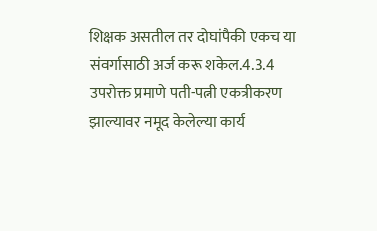शिक्षक असतील तर दोघांपैकी एकच या संवर्गासाठी अर्ज करू शकेल.4.3.4 उपरोक्त प्रमाणे पती-पत्नी एकत्रीकरण झाल्यावर नमूद केलेल्या कार्य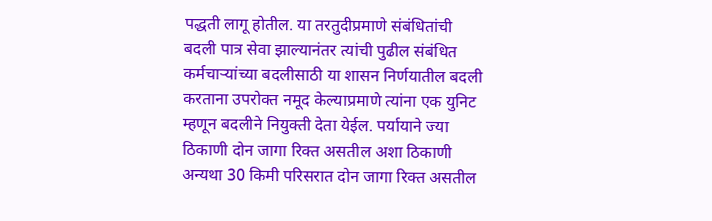पद्धती लागू होतील. या तरतुदीप्रमाणे संबंधितांची बदली पात्र सेवा झाल्यानंतर त्यांची पुढील संबंधित कर्मचाऱ्यांच्या बदलीसाठी या शासन निर्णयातील बदली करताना उपरोक्त नमूद केल्याप्रमाणे त्यांना एक युनिट म्हणून बदलीने नियुक्ती देता येईल. पर्यायाने ज्या ठिकाणी दोन जागा रिक्त असतील अशा ठिकाणी अन्यथा 30 किमी परिसरात दोन जागा रिक्त असतील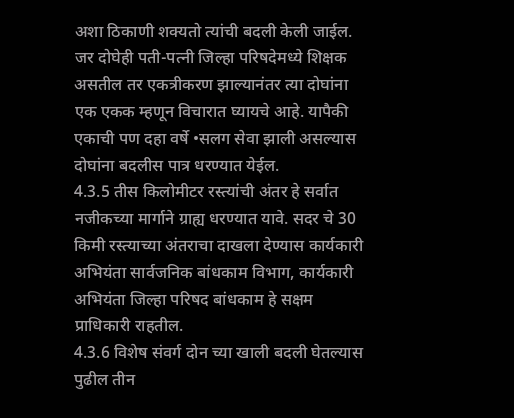अशा ठिकाणी शक्यतो त्यांची बदली केली जाईल. जर दोघेही पती-पत्नी जिल्हा परिषदेमध्ये शिक्षक असतील तर एकत्रीकरण झाल्यानंतर त्या दोघांना एक एकक म्हणून विचारात घ्यायचे आहे. यापैकी एकाची पण दहा वर्षे •सलग सेवा झाली असल्यास दोघांना बदलीस पात्र धरण्यात येईल.
4.3.5 तीस किलोमीटर रस्त्यांची अंतर हे सर्वात नजीकच्या मार्गाने ग्राह्य धरण्यात यावे. सदर चे 30 किमी रस्त्याच्या अंतराचा दाखला देण्यास कार्यकारी अभियंता सार्वजनिक बांधकाम विभाग, कार्यकारी अभियंता जिल्हा परिषद बांधकाम हे सक्षम प्राधिकारी राहतील.
4.3.6 विशेष संवर्ग दोन च्या खाली बदली घेतल्यास पुढील तीन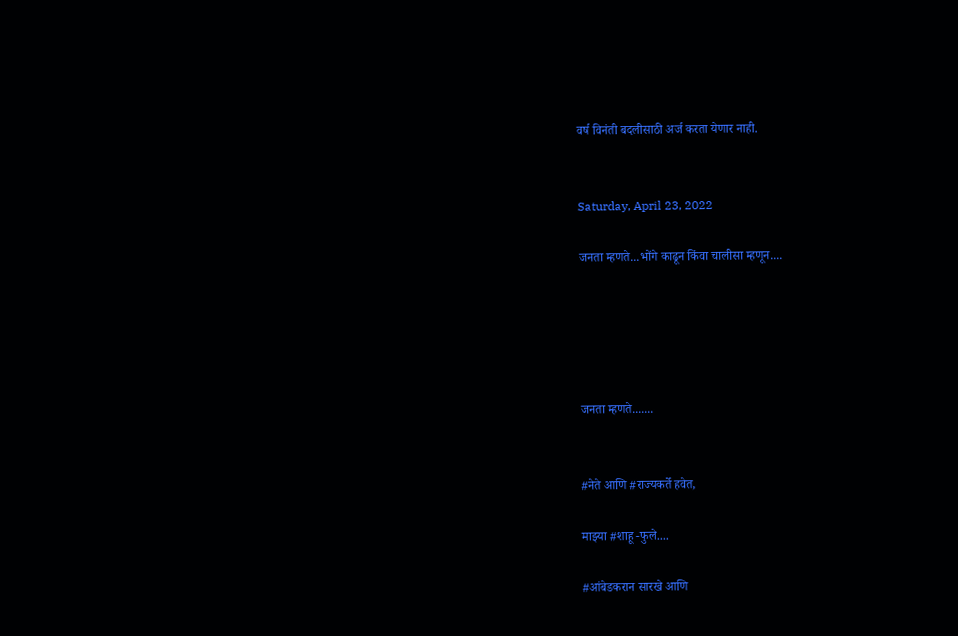वर्ष विनंती बदलीसाठी अर्ज करता येणार नाही.


Saturday, April 23, 2022

जनता म्हणते...भोंगे काढून किंवा चालीसा म्हणून....





जनता म्हणते.......


#नेते आणि #राज्यकर्ते हवेत,

माझ्या #शाहू -फुले....

#आंबेडकरान सारखे आणि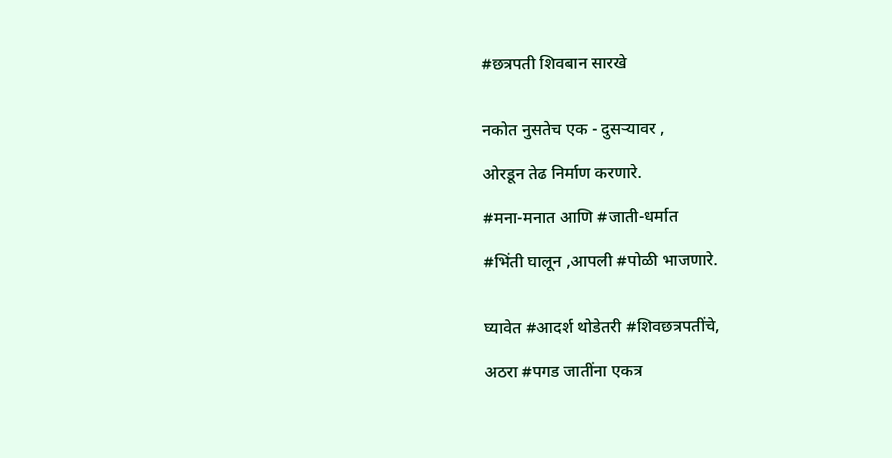#छत्रपती शिवबान सारखे


नकोत नुसतेच एक - दुसऱ्यावर ,

ओरडून तेढ निर्माण करणारे.

#मना-मनात आणि #जाती-धर्मात

#भिंती घालून ,आपली #पोळी भाजणारे.


घ्यावेत #आदर्श थोडेतरी #शिवछत्रपतींचे,

अठरा #पगड जातींना एकत्र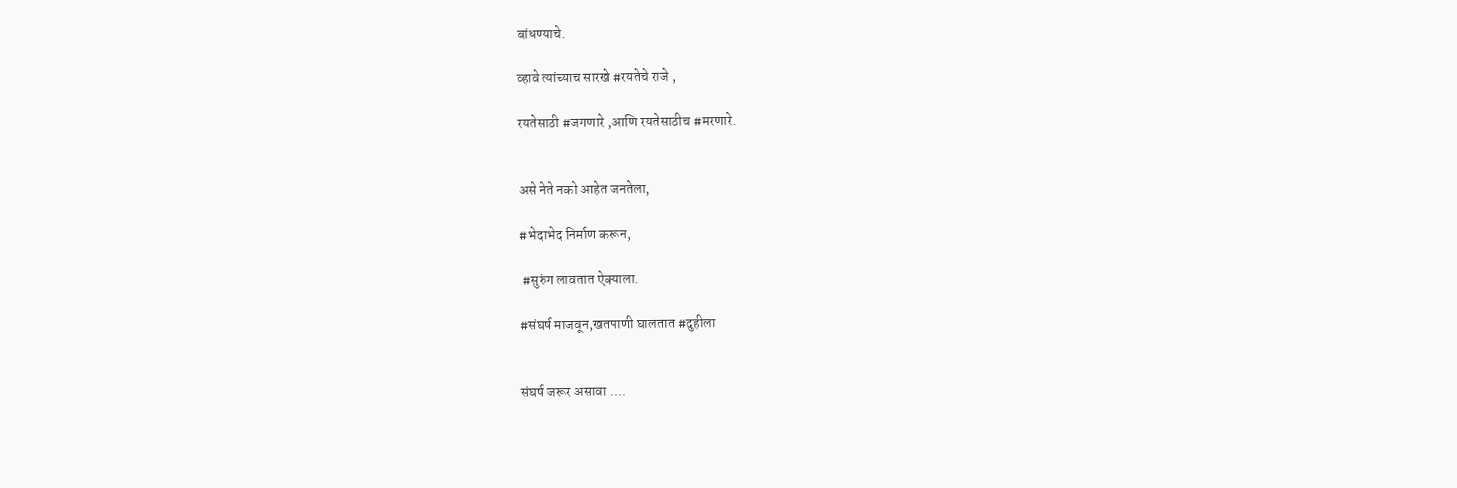बांधण्याचे.

व्हावे त्यांच्याच सारखे #रयतेचे राजे ,

रयतेसाठी #जगणारे ,आणि रयतेसाठीच #मरणारे.


असे नेते नको आहेत जनतेला,

#भेदाभेद निर्माण करून,

 #सुरुंग लावतात ऐक्याला.

#संघर्ष माजवून,खतपाणी घालतात #दुहीला


संघर्ष जरूर असावा ....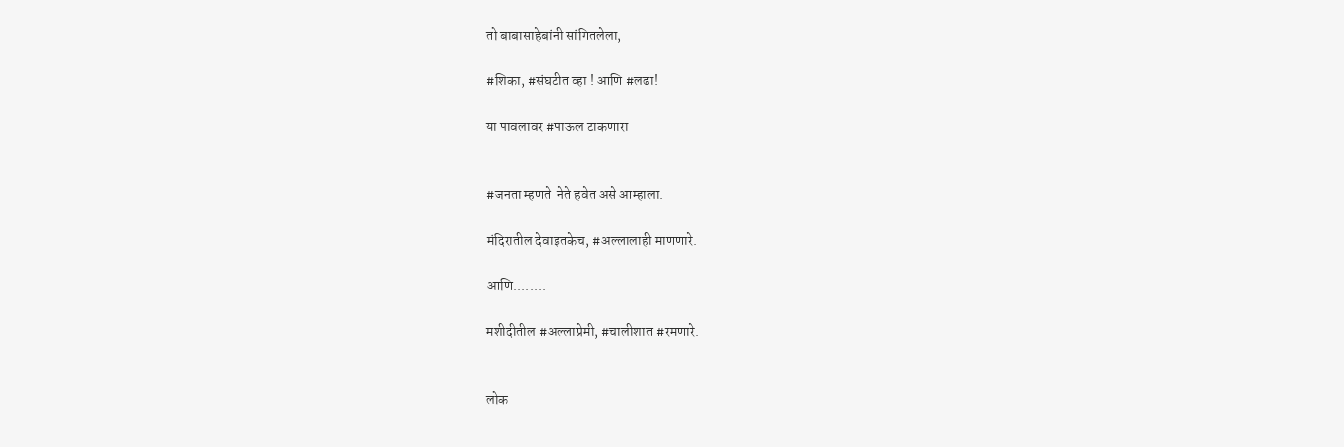तो बाबासाहेबांनी सांगितलेला,

#शिका, #संघटीत व्हा ! आणि #लढा!

या पावलावर #पाऊल टाकणारा


#जनता म्हणते  नेते हवेत असे आम्हाला.

मंदिरातील देवाइतकेच, #अल्लालाही माणणारे.

आणि........

मशीदीतील #अल्लाप्रेमी, #चालीशात #रमणारे.


लोक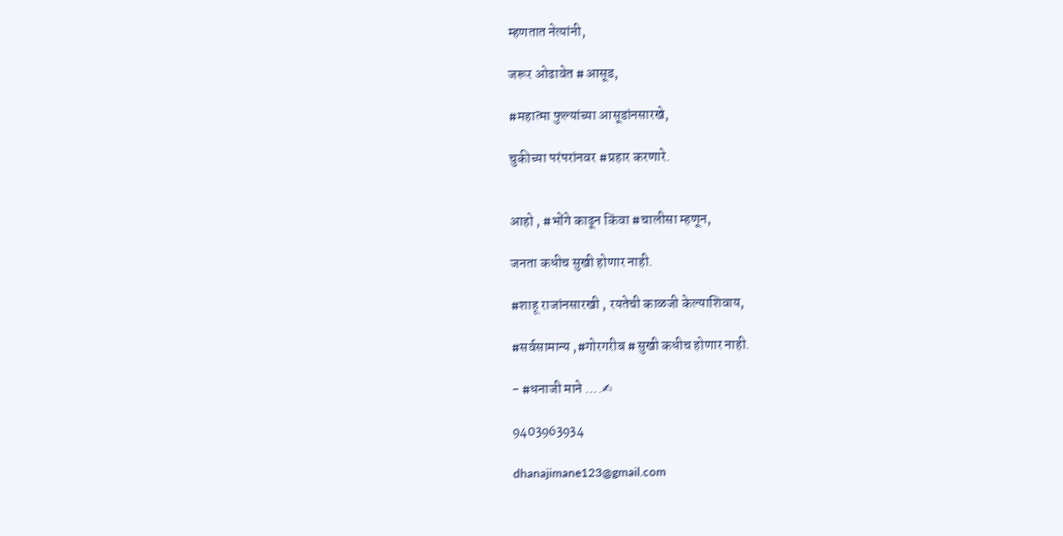म्हणतात नेत्यांनी,

जरूर ओढावेत #आसूड,

#महात्मा फुल्यांच्या आसूडांनसारखे,

चुकीच्या परंपरांनवर #प्रहार करणारे.


आहो , #भोंगे काढून किंवा #चालीसा म्हणून,

जनता कधीच सुखी होणार नाही.

#शाहू राजांनसारखी , रयतेची काळजी केल्याशिवाय,

#सर्वसामान्य ,#गोरगरीब #सुखी कधीच होणार नाही.

- #धनाजी माने ....✍

9403963934

dhanajimane123@gmail.com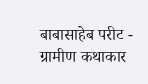बाबासाहेब परीट - ग्रामीण कथाकार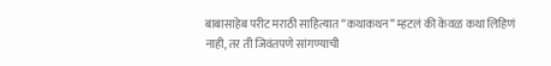बाबासाहेब परीट मराठी साहित्यात “कथाकथन” म्हटलं की केवळ कथा लिहिणं नाही, तर ती जिवंतपणे सांगण्याची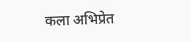कला अभिप्रेत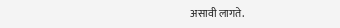असावी लागते.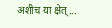अशीच या क्षेत्...